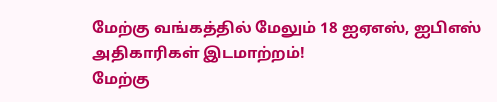மேற்கு வங்கத்தில் மேலும் 18 ஐஏஎஸ், ஐபிஎஸ் அதிகாரிகள் இடமாற்றம்!
மேற்கு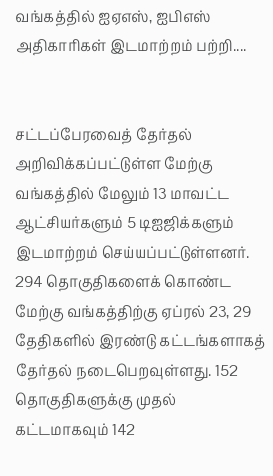வங்கத்தில் ஐஏஎஸ், ஐபிஎஸ் அதிகாரிகள் இடமாற்றம் பற்றி....


சட்டப்பேரவைத் தேர்தல் அறிவிக்கப்பட்டுள்ள மேற்கு வங்கத்தில் மேலும் 13 மாவட்ட ஆட்சியர்களும் 5 டிஐஜிக்களும் இடமாற்றம் செய்யப்பட்டுள்ளனர்.
294 தொகுதிகளைக் கொண்ட மேற்கு வங்கத்திற்கு ஏப்ரல் 23, 29 தேதிகளில் இரண்டு கட்டங்களாகத் தேர்தல் நடைபெறவுள்ளது. 152 தொகுதிகளுக்கு முதல் கட்டமாகவும் 142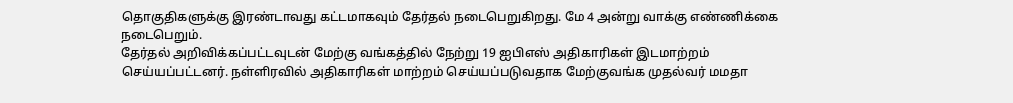தொகுதிகளுக்கு இரண்டாவது கட்டமாகவும் தேர்தல் நடைபெறுகிறது. மே 4 அன்று வாக்கு எண்ணிக்கை நடைபெறும்.
தேர்தல் அறிவிக்கப்பட்டவுடன் மேற்கு வங்கத்தில் நேற்று 19 ஐபிஎஸ் அதிகாரிகள் இடமாற்றம் செய்யப்பட்டனர். நள்ளிரவில் அதிகாரிகள் மாற்றம் செய்யப்படுவதாக மேற்குவங்க முதல்வர் மமதா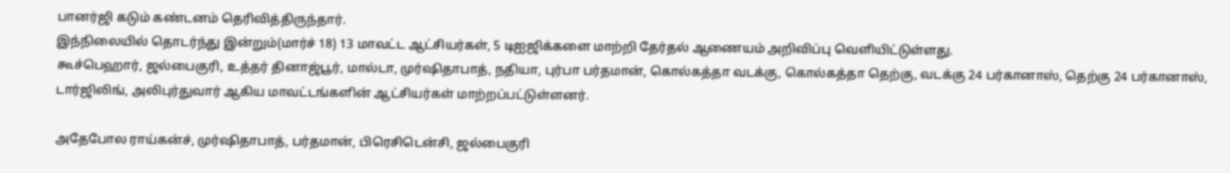பானர்ஜி கடும் கண்டனம் தெரிவித்திருந்தார்.
இந்நிலையில் தொடர்ந்து இன்றும்(மார்ச் 18) 13 மாவட்ட ஆட்சியர்கள், 5 டிஐஜிக்களை மாற்றி தேர்தல் ஆணையம் அறிவிப்பு வெளியிட்டுள்ளது.
கூச்பெஹார், ஜல்பைகுரி, உத்தர் தினாஜ்பூர், மால்டா, முர்ஷிதாபாத், நதியா, புர்பா பர்தமான், கொல்கத்தா வடக்கு, கொல்கத்தா தெற்கு, வடக்கு 24 பர்கானாஸ், தெற்கு 24 பர்கானாஸ், டார்ஜிலிங், அலிபுர்துவார் ஆகிய மாவட்டங்களின் ஆட்சியர்கள் மாற்றப்பட்டுள்ளனர்.

அதேபோல ராய்கன்ச், முர்ஷிதாபாத், பர்தமான், பிரெசிடென்சி, ஜல்பைகுரி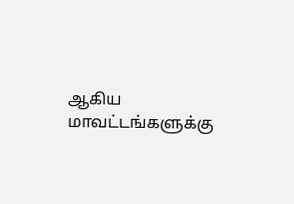ஆகிய மாவட்டங்களுக்கு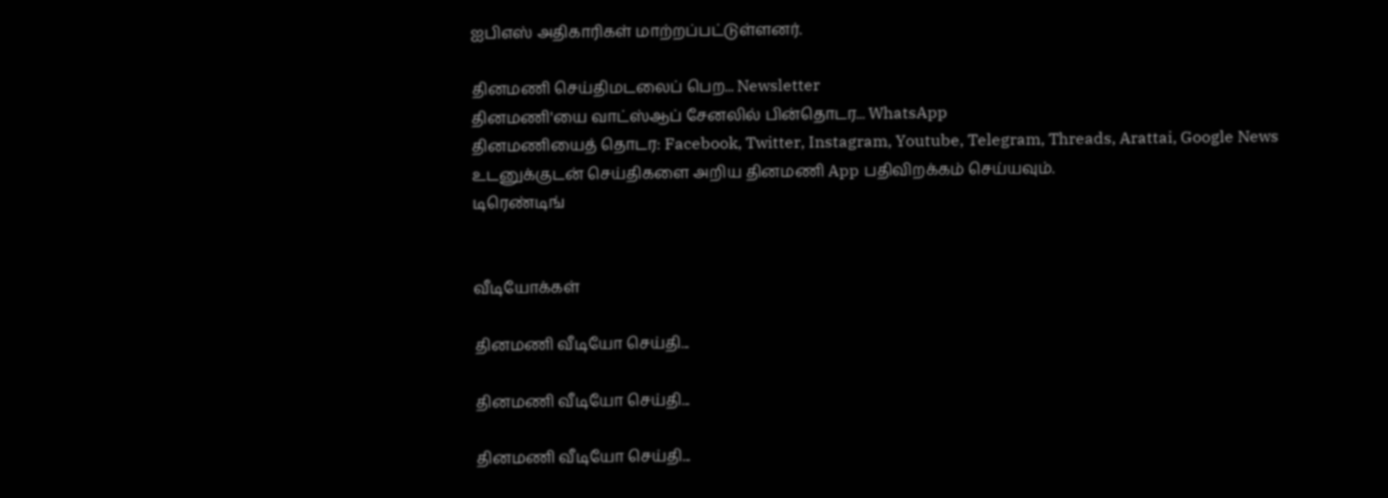ஐபிஎஸ் அதிகாரிகள் மாற்றப்பட்டுள்ளனர்.

தினமணி செய்திமடலைப் பெற... Newsletter
தினமணி'யை வாட்ஸ்ஆப் சேனலில் பின்தொடர... WhatsApp
தினமணியைத் தொடர: Facebook, Twitter, Instagram, Youtube, Telegram, Threads, Arattai, Google News
உடனுக்குடன் செய்திகளை அறிய தினமணி App பதிவிறக்கம் செய்யவும்.
டிரெண்டிங்


வீடியோக்கள்

தினமணி வீடியோ செய்தி...

தினமணி வீடியோ செய்தி...

தினமணி வீடியோ செய்தி...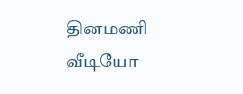தினமணி வீடியோ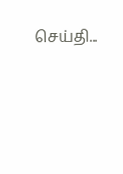செய்தி...